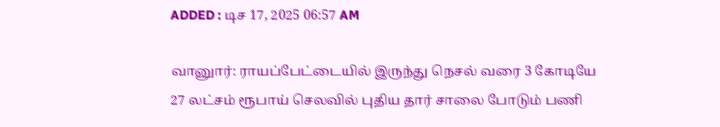ADDED : டிச 17, 2025 06:57 AM

வானுார்: ராயப்பேட்டையில் இருந்து நெசல் வரை 3 கோடியே 27 லட்சம் ரூபாய் செலவில் புதிய தார் சாலை போடும் பணி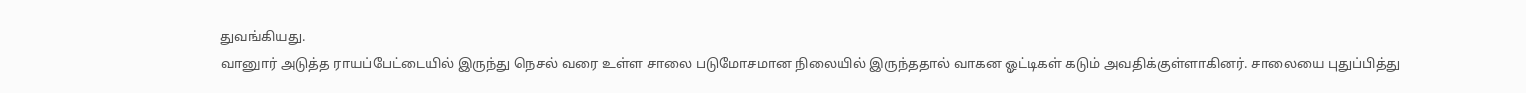துவங்கியது.
வானுார் அடுத்த ராயப்பேட்டையில் இருந்து நெசல் வரை உள்ள சாலை படுமோசமான நிலையில் இருந்ததால் வாகன ஓட்டிகள் கடும் அவதிக்குள்ளாகினர். சாலையை புதுப்பித்து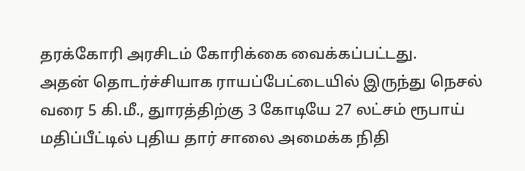தரக்கோரி அரசிடம் கோரிக்கை வைக்கப்பட்டது.
அதன் தொடர்ச்சியாக ராயப்பேட்டையில் இருந்து நெசல் வரை 5 கி.மீ., துாரத்திற்கு 3 கோடியே 27 லட்சம் ரூபாய் மதிப்பீட்டில் புதிய தார் சாலை அமைக்க நிதி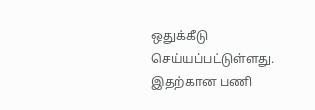ஒதுக்கீடு செய்யப்பட்டுள்ளது. இதற்கான பணி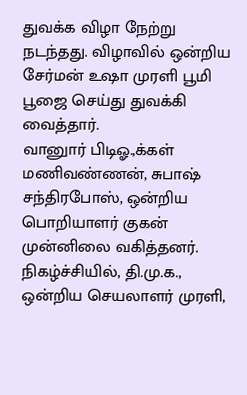துவக்க விழா நேற்று நடந்தது. விழாவில் ஒன்றிய சேர்மன் உஷா முரளி பூமி பூஜை செய்து துவக்கி வைத்தார்.
வானுார் பிடிஓ.,க்கள் மணிவண்ணன், சுபாஷ் சந்திரபோஸ், ஒன்றிய பொறியாளர் குகன் முன்னிலை வகித்தனர்.
நிகழ்ச்சியில், தி.மு.க., ஒன்றிய செயலாளர் முரளி,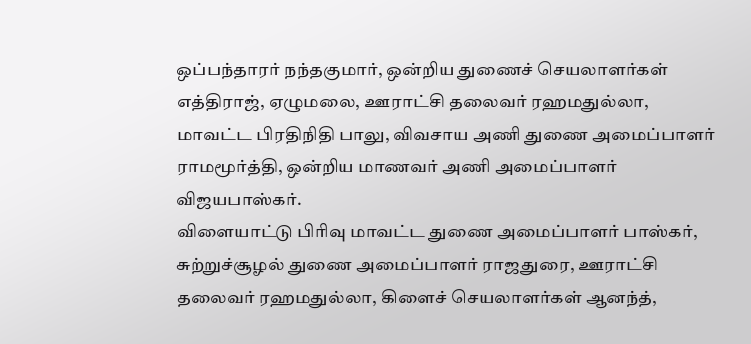ஒப்பந்தாரர் நந்தகுமார், ஒன்றிய துணைச் செயலாளர்கள் எத்திராஜ், ஏழுமலை, ஊராட்சி தலைவர் ரஹமதுல்லா, மாவட்ட பிரதிநிதி பாலு, விவசாய அணி துணை அமைப்பாளர் ராமமூர்த்தி, ஒன்றிய மாணவர் அணி அமைப்பாளர் விஜயபாஸ்கர்.
விளையாட்டு பிரிவு மாவட்ட துணை அமைப்பாளர் பாஸ்கர், சுற்றுச்சூழல் துணை அமைப்பாளர் ராஜதுரை, ஊராட்சி தலைவர் ரஹமதுல்லா, கிளைச் செயலாளர்கள் ஆனந்த்,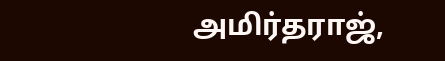அமிர்தராஜ்,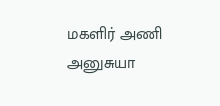மகளிர் அணி அனுசுயா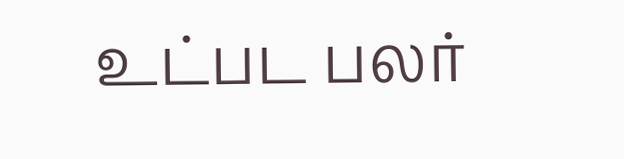உட்பட பலர்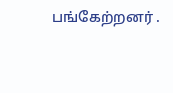பங்கேற்றனர் .